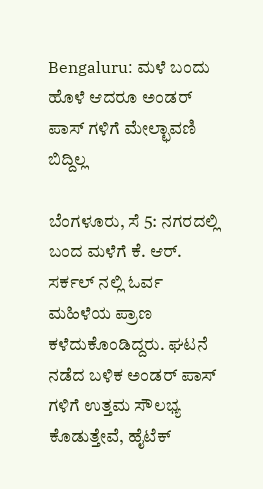Bengaluru: ಮಳೆ ಬಂದು ಹೊಳೆ ಆದರೂ ಅಂಡರ್ ಪಾಸ್ ಗಳಿಗೆ ಮೇಲ್ಛಾವಣಿ ಬಿದ್ದಿಲ್ಲ

ಬೆಂಗಳೂರು, ಸೆ 5: ನಗರದಲ್ಲಿ ಬಂದ ಮಳೆಗೆ ಕೆ. ಆರ್. ಸರ್ಕಲ್ ನಲ್ಲಿ ಓರ್ವ ಮಹಿಳೆಯ ಪ್ರಾಣ ಕಳೆದುಕೊಂಡಿದ್ದರು. ಘಟನೆ ನಡೆದ ಬಳಿಕ ಅಂಡರ್ ಪಾಸ್ ಗಳಿಗೆ ಉತ್ತಮ ಸೌಲಭ್ಯ ಕೊಡುತ್ತೇವೆ, ಹೈಟೆಕ್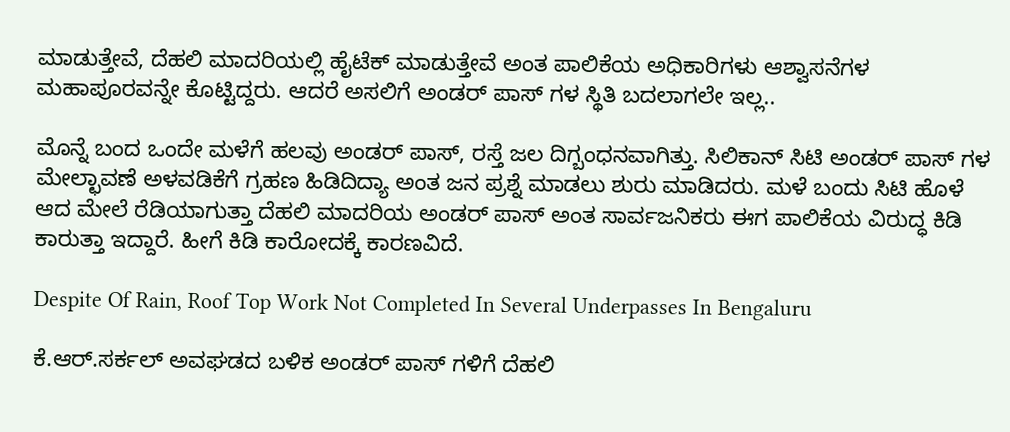ಮಾಡುತ್ತೇವೆ, ದೆಹಲಿ ಮಾದರಿಯಲ್ಲಿ ಹೈಟೆಕ್ ಮಾಡುತ್ತೇವೆ ಅಂತ ಪಾಲಿಕೆಯ ಅಧಿಕಾರಿಗಳು ಆಶ್ವಾಸನೆಗಳ ಮಹಾಪೂರವನ್ನೇ ಕೊಟ್ಟಿದ್ದರು. ಆದರೆ ಅಸಲಿಗೆ ಅಂಡರ್ ಪಾಸ್ ಗಳ ಸ್ಥಿತಿ ಬದಲಾಗಲೇ ಇಲ್ಲ..

ಮೊನ್ನೆ ಬಂದ ಒಂದೇ ಮಳೆಗೆ ಹಲವು ಅಂಡರ್ ಪಾಸ್, ರಸ್ತೆ ಜಲ ದಿಗ್ಬಂಧನವಾಗಿತ್ತು. ಸಿಲಿಕಾನ್ ಸಿಟಿ ಅಂಡರ್ ಪಾಸ್ ಗಳ ಮೇಲ್ಛಾವಣೆ ಅಳವಡಿಕೆಗೆ ಗ್ರಹಣ ಹಿಡಿದಿದ್ಯಾ ಅಂತ ಜನ ಪ್ರಶ್ನೆ ಮಾಡಲು ಶುರು ಮಾಡಿದರು. ಮಳೆ ಬಂದು ಸಿಟಿ ಹೊಳೆ ಆದ ಮೇಲೆ ರೆಡಿಯಾಗುತ್ತಾ ದೆಹಲಿ ಮಾದರಿಯ ಅಂಡರ್ ಪಾಸ್ ಅಂತ ಸಾರ್ವಜನಿಕರು ಈಗ ಪಾಲಿಕೆಯ ವಿರುದ್ಧ ಕಿಡಿ ಕಾರುತ್ತಾ ಇದ್ದಾರೆ. ಹೀಗೆ ಕಿಡಿ ಕಾರೋದಕ್ಕೆ ಕಾರಣವಿದೆ.

Despite Of Rain, Roof Top Work Not Completed In Several Underpasses In Bengaluru

ಕೆ.ಆರ್.ಸರ್ಕಲ್ ಅವಘಡದ ಬಳಿಕ ಅಂಡರ್ ಪಾಸ್ ಗಳಿಗೆ ದೆಹಲಿ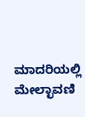ಮಾದರಿಯಲ್ಲಿ ಮೇಲ್ಛಾವಣಿ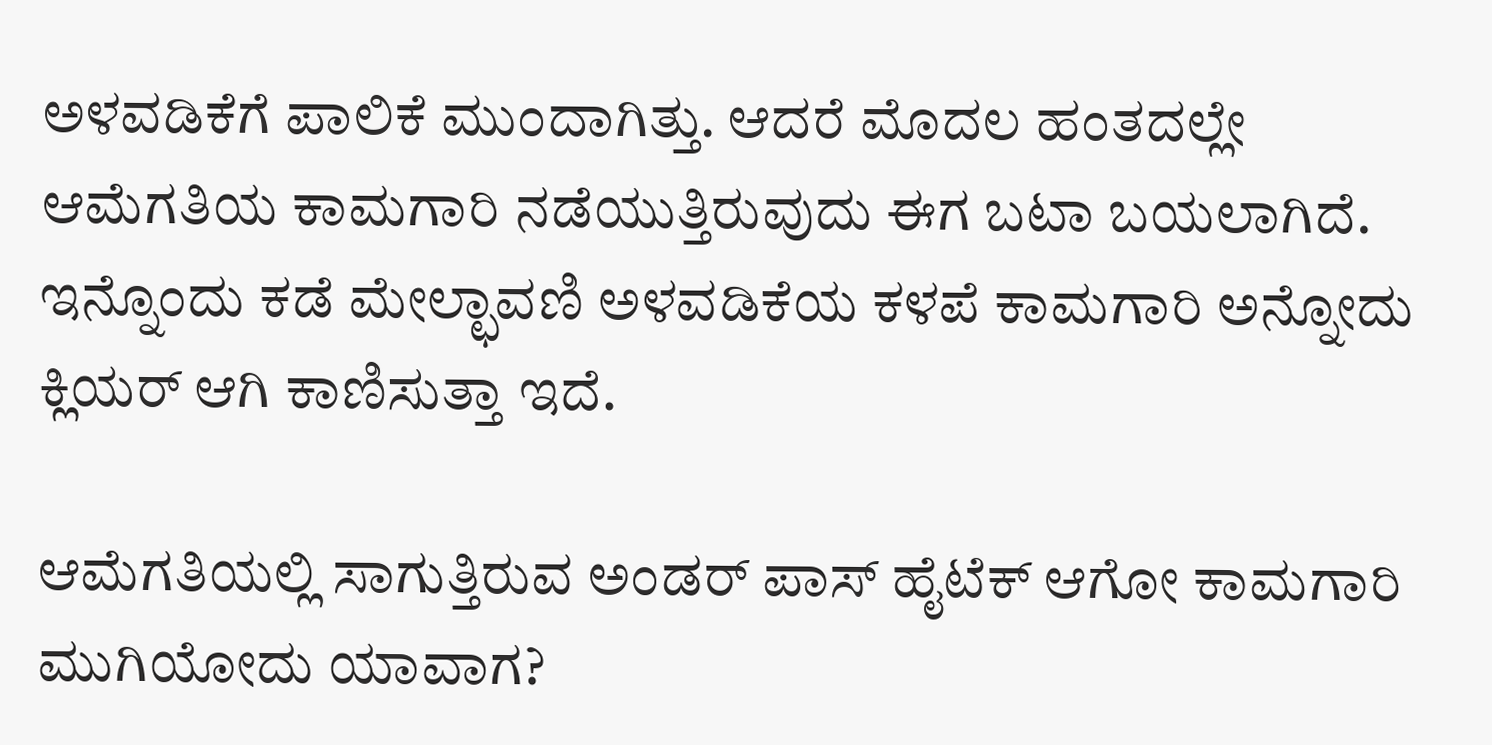ಅಳವಡಿಕೆಗೆ ಪಾಲಿಕೆ ಮುಂದಾಗಿತ್ತು. ಆದರೆ ಮೊದಲ ಹಂತದಲ್ಲೇ ಆಮೆಗತಿಯ ಕಾಮಗಾರಿ ನಡೆಯುತ್ತಿರುವುದು ಈಗ ಬಟಾ ಬಯಲಾಗಿದೆ. ಇನ್ನೊಂದು ಕಡೆ ಮೇಲ್ಛಾವಣಿ ಅಳವಡಿಕೆಯ ಕಳಪೆ ಕಾಮಗಾರಿ ಅನ್ನೋದು ಕ್ಲಿಯರ್ ಆಗಿ ಕಾಣಿಸುತ್ತಾ ಇದೆ.

ಆಮೆಗತಿಯಲ್ಲಿ ಸಾಗುತ್ತಿರುವ ಅಂಡರ್ ಪಾಸ್ ಹೈಟೆಕ್ ಆಗೋ ಕಾಮಗಾರಿ ಮುಗಿಯೋದು ಯಾವಾಗ?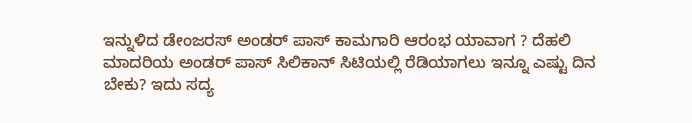ಇನ್ನುಳಿದ ಡೇಂಜರಸ್ ಅಂಡರ್ ಪಾಸ್ ಕಾಮಗಾರಿ ಆರಂಭ ಯಾವಾಗ ? ದೆಹಲಿ ಮಾದರಿಯ ಅಂಡರ್ ಪಾಸ್ ಸಿಲಿಕಾನ್ ಸಿಟಿಯಲ್ಲಿ ರೆಡಿಯಾಗಲು ಇನ್ನೂ ಎಷ್ಟು ದಿನ ಬೇಕು? ಇದು ಸದ್ಯ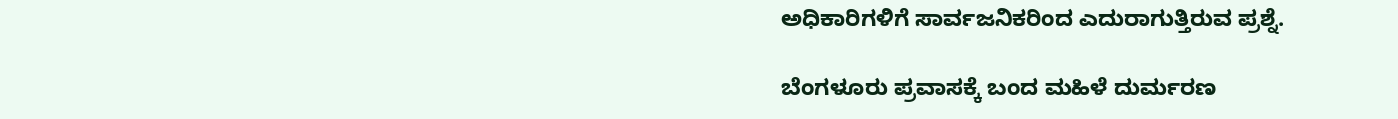ಅಧಿಕಾರಿಗಳಿಗೆ ಸಾರ್ವಜನಿಕರಿಂದ ಎದುರಾಗುತ್ತಿರುವ ಪ್ರಶ್ನೆ.

ಬೆಂಗಳೂರು ಪ್ರವಾಸಕ್ಕೆ ಬಂದ ಮಹಿಳೆ ದುರ್ಮರಣ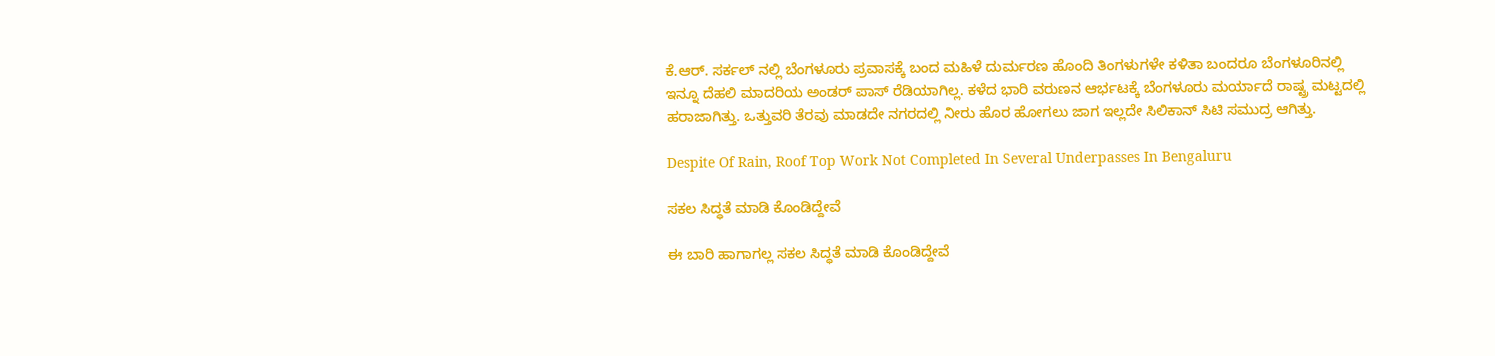ಕೆ.ಆರ್. ಸರ್ಕಲ್ ನಲ್ಲಿ ಬೆಂಗಳೂರು ಪ್ರವಾಸಕ್ಕೆ ಬಂದ ಮಹಿಳೆ ದುರ್ಮರಣ ಹೊಂದಿ ತಿಂಗಳುಗಳೇ ಕಳಿತಾ ಬಂದರೂ ಬೆಂಗಳೂರಿನಲ್ಲಿ ಇನ್ನೂ ದೆಹಲಿ ಮಾದರಿಯ ಅಂಡರ್ ಪಾಸ್ ರೆಡಿಯಾಗಿಲ್ಲ. ಕಳೆದ ಭಾರಿ ವರುಣನ ಆರ್ಭಟಕ್ಕೆ ಬೆಂಗಳೂರು ಮರ್ಯಾದೆ ರಾಷ್ಟ್ರ ಮಟ್ಟದಲ್ಲಿ ಹರಾಜಾಗಿತ್ತು. ಒತ್ತುವರಿ ತೆರವು ಮಾಡದೇ ನಗರದಲ್ಲಿ ನೀರು ಹೊರ ಹೋಗಲು ಜಾಗ ಇಲ್ಲದೇ ಸಿಲಿಕಾನ್ ಸಿಟಿ ಸಮುದ್ರ ಆಗಿತ್ತು.

Despite Of Rain, Roof Top Work Not Completed In Several Underpasses In Bengaluru

ಸಕಲ ಸಿದ್ಧತೆ ಮಾಡಿ ಕೊಂಡಿದ್ದೇವೆ

ಈ ಬಾರಿ ಹಾಗಾಗಲ್ಲ ಸಕಲ ಸಿದ್ಧತೆ ಮಾಡಿ ಕೊಂಡಿದ್ದೇವೆ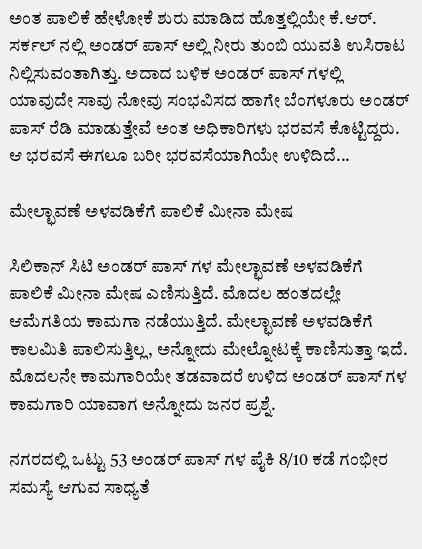ಅಂತ ಪಾಲಿಕೆ ಹೇಳೋಕೆ ಶುರು ಮಾಡಿದ ಹೊತ್ತಲ್ಲಿಯೇ ಕೆ.ಆರ್. ಸರ್ಕಲ್ ನಲ್ಲಿ ಅಂಡರ್ ಪಾಸ್ ಅಲ್ಲಿ ನೀರು ತುಂಬಿ ಯುವತಿ ಉಸಿರಾಟ ನಿಲ್ಲಿಸುವಂತಾಗಿತ್ತು. ಅದಾದ ಬಳಿಕ ಅಂಡರ್ ಪಾಸ್ ಗಳಲ್ಲಿ ಯಾವುದೇ ಸಾವು ನೋವು ಸಂಭವಿಸದ ಹಾಗೇ ಬೆಂಗಳೂರು ಅಂಡರ್ ಪಾಸ್ ರೆಡಿ ಮಾಡುತ್ತೇವೆ ಅಂತ ಅಧಿಕಾರಿಗಳು ಭರವಸೆ ಕೊಟ್ಟಿದ್ದರು. ಆ ಭರವಸೆ ಈಗಲೂ ಬರೀ ಭರವಸೆಯಾಗಿಯೇ ಉಳಿದಿದೆ...

ಮೇಲ್ಛಾವಣೆ ಅಳವಡಿಕೆಗೆ ಪಾಲಿಕೆ ಮೀನಾ ಮೇಷ

ಸಿಲಿಕಾನ್ ಸಿಟಿ ಅಂಡರ್ ಪಾಸ್ ಗಳ ಮೇಲ್ಛಾವಣೆ ಅಳವಡಿಕೆಗೆ ಪಾಲಿಕೆ ಮೀನಾ ಮೇಷ ಎಣಿಸುತ್ತಿದೆ. ಮೊದಲ ಹಂತದಲ್ಲೇ ಆಮೆಗತಿಯ ಕಾಮಗಾ ನಡೆಯುತ್ತಿದೆ. ಮೇಲ್ಛಾವಣೆ ಅಳವಡಿಕೆಗೆ ಕಾಲಮಿತಿ ಪಾಲಿಸುತ್ತಿಲ್ಲ, ಅನ್ನೋದು ಮೇಲ್ನೋಟಕ್ಕೆ ಕಾಣಿಸುತ್ತಾ ಇದೆ. ಮೊದಲನೇ ಕಾಮಗಾರಿಯೇ ತಡವಾದರೆ ಉಳಿದ ಅಂಡರ್ ಪಾಸ್ ಗಳ ಕಾಮಗಾರಿ ಯಾವಾಗ ಅನ್ನೋದು ಜನರ ಪ್ರಶ್ನೆ.

ನಗರದಲ್ಲಿ ಒಟ್ಟು 53 ಅಂಡರ್ ಪಾಸ್ ಗಳ ಪೈಕಿ 8/10 ಕಡೆ ಗಂಭೀರ ಸಮಸ್ಯೆ ಆಗುವ ಸಾಧ್ಯತೆ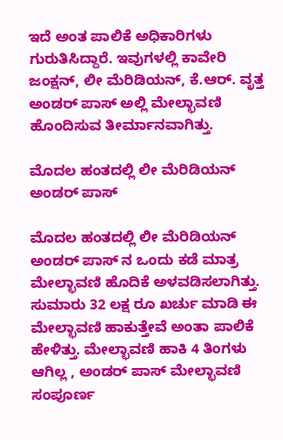ಇದೆ ಅಂತ ಪಾಲಿಕೆ ಅಧಿಕಾರಿಗಳು ಗುರುತಿಸಿದ್ದಾರೆ. ಇವುಗಳಲ್ಲಿ ಕಾವೇರಿ ಜಂಕ್ಷನ್, ಲೀ ಮೆರಿಡಿಯನ್, ಕೆ.ಆರ್. ವೃತ್ತ ಅಂಡರ್ ಪಾಸ್ ಅಲ್ಲಿ ಮೇಲ್ಛಾವಣಿ ಹೊಂದಿಸುವ ತೀರ್ಮಾನವಾಗಿತ್ತು.

ಮೊದಲ ಹಂತದಲ್ಲಿ ಲೀ ಮೆರಿಡಿಯನ್ ಅಂಡರ್ ಪಾಸ್

ಮೊದಲ ಹಂತದಲ್ಲಿ ಲೀ ಮೆರಿಡಿಯನ್ ಅಂಡರ್ ಪಾಸ್ ನ ಒಂದು ಕಡೆ ಮಾತ್ರ ಮೇಲ್ಛಾವಣಿ ಹೊದಿಕೆ ಅಳವಡಿಸಲಾಗಿತ್ತು. ಸುಮಾರು 32 ಲಕ್ಷ ರೂ ಖರ್ಚು ಮಾಡಿ ಈ ಮೇಲ್ಛಾವಣಿ ಹಾಕುತ್ತೇವೆ ಅಂತಾ ಪಾಲಿಕೆ ಹೇಳಿತ್ತು. ಮೇಲ್ಛಾವಣಿ ಹಾಕಿ 4 ತಿಂಗಳು ಆಗಿಲ್ಲ , ಅಂಡರ್ ಪಾಸ್ ಮೇಲ್ಛಾವಣಿ ಸಂಪೂರ್ಣ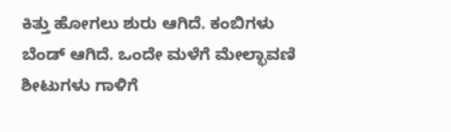ಕಿತ್ತು ಹೋಗಲು ಶುರು ಆಗಿದೆ. ಕಂಬಿಗಳು ಬೆಂಡ್ ಆಗಿದೆ. ಒಂದೇ ಮಳೆಗೆ ಮೇಲ್ಛಾವಣಿ ಶೀಟುಗಳು ಗಾಳಿಗೆ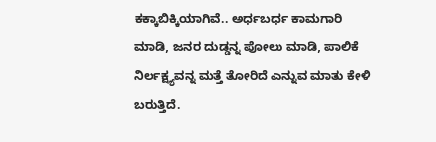ಕಕ್ಕಾಬಿಕ್ಕಿಯಾಗಿವೆ.. ಅರ್ಧಬರ್ಧ ಕಾಮಗಾರಿ ಮಾಡಿ, ಜನರ ದುಡ್ಡನ್ನ ಪೋಲು ಮಾಡಿ, ಪಾಲಿಕೆ ನಿರ್ಲಕ್ಷ್ಯವನ್ನ ಮತ್ತೆ ತೋರಿದೆ ಎನ್ನುವ ಮಾತು ಕೇಳಿ ಬರುತ್ತಿದೆ.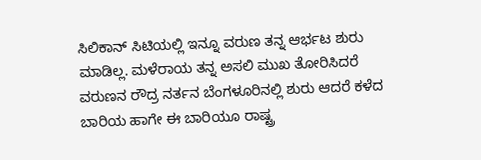ಸಿಲಿಕಾನ್ ಸಿಟಿಯಲ್ಲಿ ಇನ್ನೂ ವರುಣ ತನ್ನ ಆರ್ಭಟ ಶುರು ಮಾಡಿಲ್ಲ. ಮಳೆರಾಯ ತನ್ನ ಅಸಲಿ ಮುಖ ತೋರಿಸಿದರೆ ವರುಣನ ರೌದ್ರ ನರ್ತನ ಬೆಂಗಳೂರಿನಲ್ಲಿ ಶುರು ಆದರೆ ಕಳೆದ ಬಾರಿಯ ಹಾಗೇ ಈ ಬಾರಿಯೂ ರಾಷ್ಟ್ರ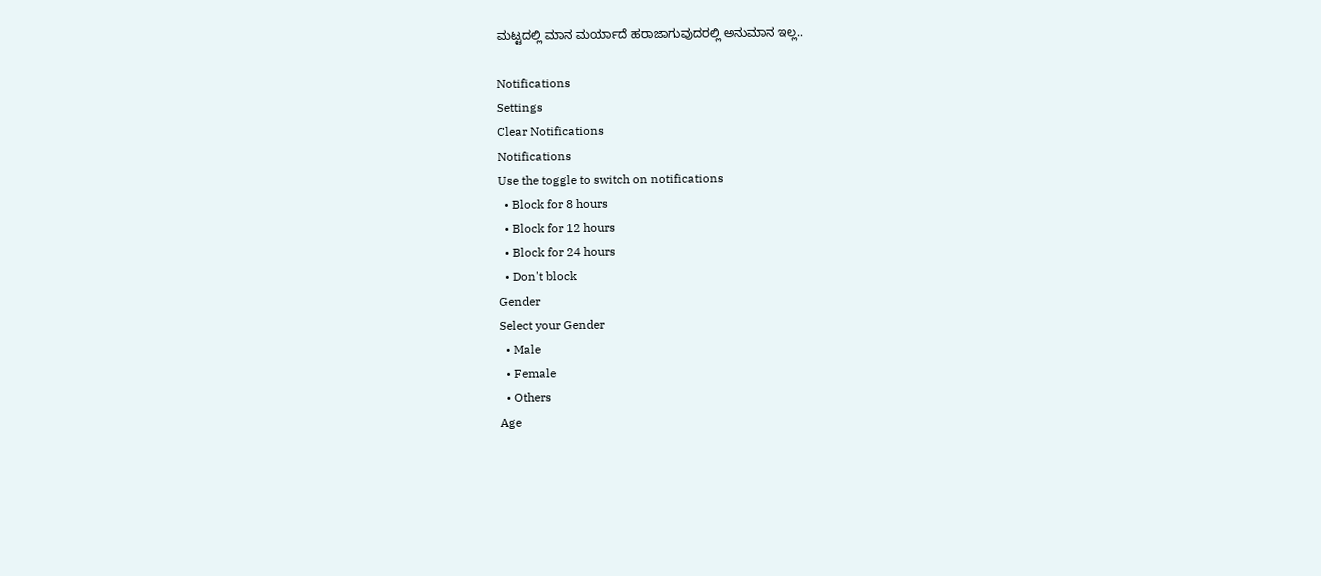ಮಟ್ಟದಲ್ಲಿ ಮಾನ ಮರ್ಯಾದೆ ಹರಾಜಾಗುವುದರಲ್ಲಿ ಅನುಮಾನ ಇಲ್ಲ..

Notifications
Settings
Clear Notifications
Notifications
Use the toggle to switch on notifications
  • Block for 8 hours
  • Block for 12 hours
  • Block for 24 hours
  • Don't block
Gender
Select your Gender
  • Male
  • Female
  • Others
Age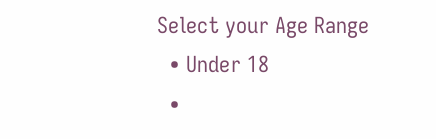Select your Age Range
  • Under 18
  •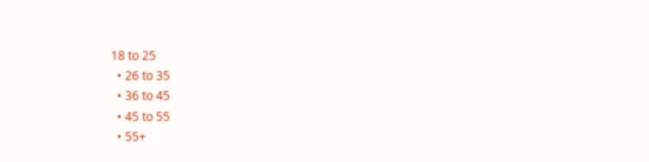18 to 25
  • 26 to 35
  • 36 to 45
  • 45 to 55
  • 55+